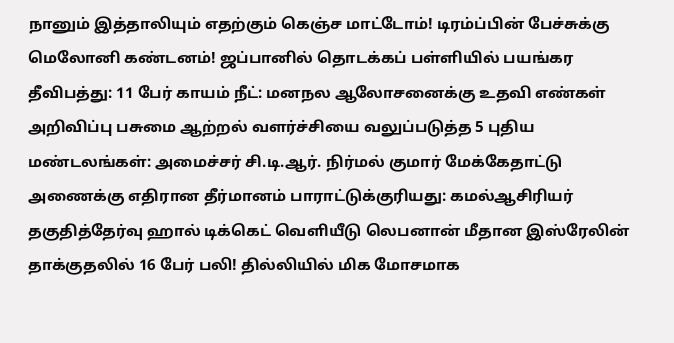நானும் இத்தாலியும் எதற்கும் கெஞ்ச மாட்டோம்! டிரம்ப்பின் பேச்சுக்கு மெலோனி கண்டனம்! ஜப்பானில் தொடக்கப் பள்ளியில் பயங்கர தீவிபத்து: 11 பேர் காயம் நீட்: மனநல ஆலோசனைக்கு உதவி எண்கள் அறிவிப்பு பசுமை ஆற்றல் வளர்ச்சியை வலுப்படுத்த 5 புதிய மண்டலங்கள்: அமைச்சர் சி.டி.ஆர். நிர்மல் குமார் மேக்கேதாட்டு அணைக்கு எதிரான தீர்மானம் பாராட்டுக்குரியது: கமல்ஆசிரியர் தகுதித்தேர்வு ஹால் டிக்கெட் வெளியீடு லெபனான் மீதான இஸ்ரேலின் தாக்குதலில் 16 பேர் பலி! தில்லியில் மிக மோசமாக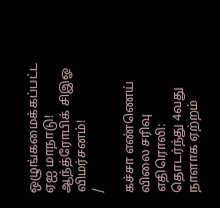ஒழுங்கமைக்கப்பட்ட ஏஐ மாநாடு! ஆந்த்ரோபிக் சிஇஓ விமர்சனம்!
/

கச்சா எண்ணெய் விலை சரிவு எதிரொலி: தொடர்ந்து 4வது நாளாக ஏற்றம்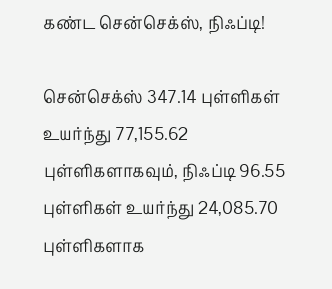கண்ட சென்செக்ஸ், நிஃப்டி!

சென்செக்ஸ் 347.14 புள்ளிகள் உயர்ந்து 77,155.62 புள்ளிகளாகவும், நிஃப்டி 96.55 புள்ளிகள் உயர்ந்து 24,085.70 புள்ளிகளாக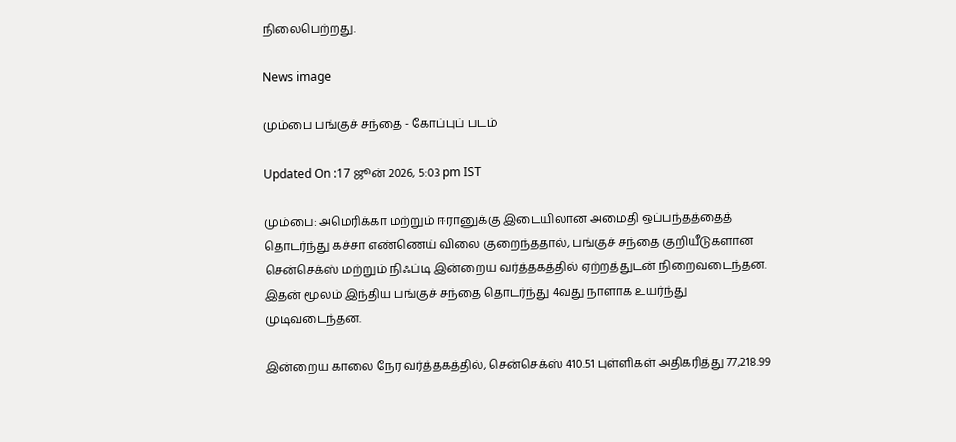நிலைபெற்றது.

News image

மும்பை பங்குச் சந்தை - கோப்புப் படம்

Updated On :17 ஜூன் 2026, 5:03 pm IST

மும்பை: அமெரிக்கா மற்றும் ஈரானுக்கு இடையிலான அமைதி ஒப்பந்தத்தைத் தொடர்ந்து கச்சா எண்ணெய் விலை குறைந்ததால், பங்குச் சந்தை குறியீடுகளான சென்செக்ஸ் மற்றும் நிஃப்டி இன்றைய வர்த்தகத்தில் ஏற்றத்துடன் நிறைவடைந்தன. இதன் மூலம் இந்திய பங்குச் சந்தை தொடர்ந்து 4வது நாளாக உயர்ந்து முடிவடைந்தன.

இன்றைய காலை நேர வர்த்தகத்தில், சென்செக்ஸ் 410.51 புள்ளிகள் அதிகரித்து 77,218.99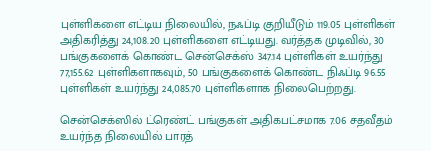புள்ளிகளை எட்டிய நிலையில், நஃப்டி குறியீடும் 119.05 புள்ளிகள் அதிகரித்து 24,108.20 புள்ளிகளை எட்டியது. வர்த்தக முடிவில், 30 பங்குகளைக் கொண்ட சென்செக்ஸ் 347.14 புள்ளிகள் உயர்ந்து 77,155.62 புள்ளிகளாகவும், 50 பங்குகளைக் கொண்ட நிஃப்டி 96.55 புள்ளிகள் உயர்ந்து 24,085.70 புள்ளிகளாக நிலைபெற்றது.

சென்செக்ஸில் ட்ரெண்ட் பங்குகள் அதிகபட்சமாக 7.06 சதவீதம் உயர்ந்த நிலையில் பாரத்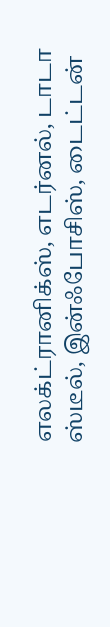எலக்ட்ரானிக்ஸ், எடர்னல், டாடா ஸ்டீல், இன்ஃபோசிஸ், டைட்டன்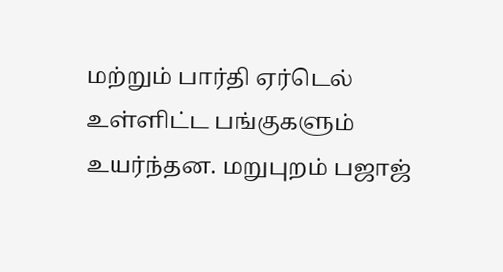மற்றும் பார்தி ஏர்டெல் உள்ளிட்ட பங்குகளும் உயர்ந்தன. மறுபுறம் பஜாஜ்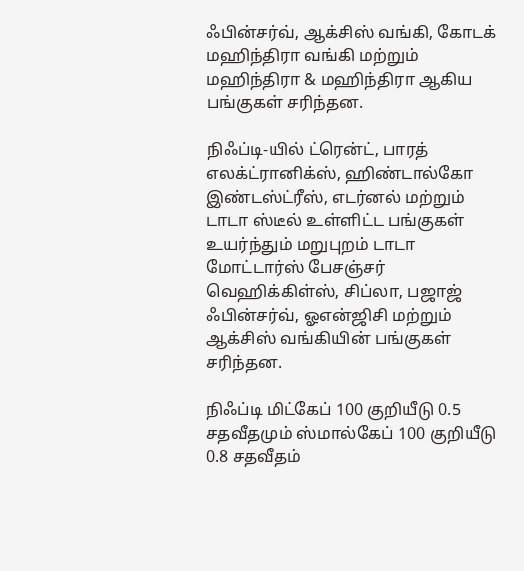ஃபின்சர்வ், ஆக்சிஸ் வங்கி, கோடக் மஹிந்திரா வங்கி மற்றும் மஹிந்திரா & மஹிந்திரா ஆகிய பங்குகள் சரிந்தன.

நிஃப்டி-யில் ட்ரென்ட், பாரத் எலக்ட்ரானிக்ஸ், ஹிண்டால்கோ இண்டஸ்ட்ரீஸ், எடர்னல் மற்றும் டாடா ஸ்டீல் உள்ளிட்ட பங்குகள் உயர்ந்தும் மறுபுறம் டாடா மோட்டார்ஸ் பேசஞ்சர் வெஹிக்கிள்ஸ், சிப்லா, பஜாஜ் ஃபின்சர்வ், ஓஎன்ஜிசி மற்றும் ஆக்சிஸ் வங்கியின் பங்குகள் சரிந்தன.

நிஃப்டி மிட்கேப் 100 குறியீடு 0.5 சதவீதமும் ஸ்மால்கேப் 100 குறியீடு 0.8 சதவீதம்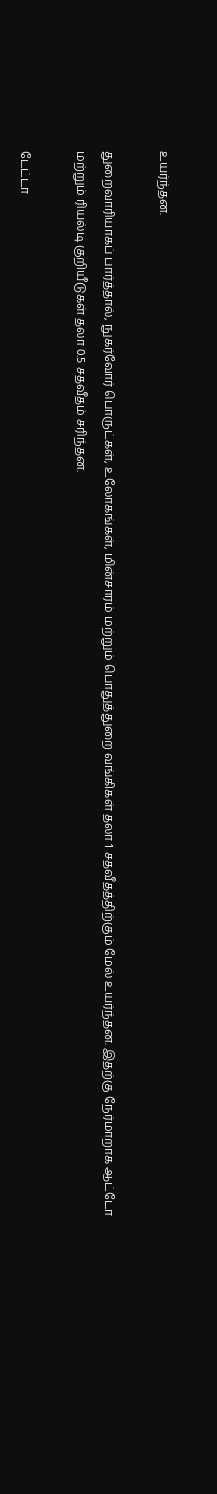உயர்ந்தன.

துறைவாரியாகப் பார்த்தால், நுகர்வோர் பொருட்கள், உலோகங்கள், மின்சாரம் மற்றும் பொதுத்துறை வங்கிகள் தலா 1 சதவீதத்திற்கும் மேல் உயர்ந்தன. இதற்கு நேர்மாறாக ஆட்டோ மற்றும் ரியல்டி குறியீடுகள் தலா 0.5 சதவீதம் சரிந்தன.

டேட்டா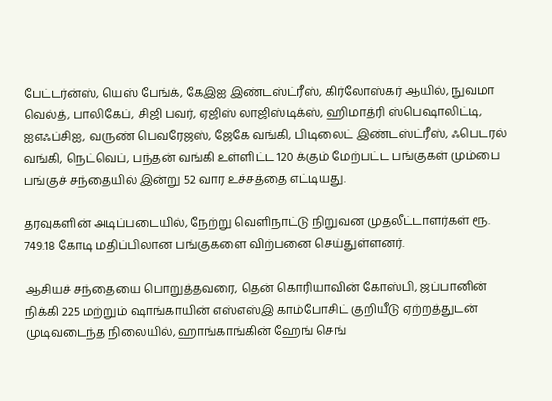பேட்டர்ன்ஸ், யெஸ் பேங்க், கேஇஐ இண்டஸ்ட்ரீஸ், கிர்லோஸ்கர் ஆயில், நுவமா வெல்த், பாலிகேப், சிஜி பவர், ஏஜிஸ் லாஜிஸ்டிக்ஸ், ஹிமாத்ரி ஸ்பெஷாலிட்டி, ஐஎஃப்சிஐ, வருண் பெவரேஜஸ், ஜேகே வங்கி, பிடிலைட் இண்டஸ்ட்ரீஸ், ஃபெடரல் வங்கி, நெட்வெப், பந்தன் வங்கி உள்ளிட்ட 120 க்கும் மேற்பட்ட பங்குகள் மும்பை பங்குச் சந்தையில் இன்று 52 வார உச்சத்தை எட்டியது.

தரவுகளின் அடிப்படையில், நேற்று வெளிநாட்டு நிறுவன முதலீட்டாளர்கள் ரூ. 749.18 கோடி மதிப்பிலான பங்குகளை விற்பனை செய்துள்ளனர்.

ஆசியச் சந்தையை பொறுத்தவரை, தென் கொரியாவின் கோஸ்பி, ஜப்பானின் நிக்கி 225 மற்றும் ஷாங்காயின் எஸ்எஸ்இ காம்போசிட் குறியீடு ஏற்றத்துடன் முடிவடைந்த நிலையில், ஹாங்காங்கின் ஹேங் செங்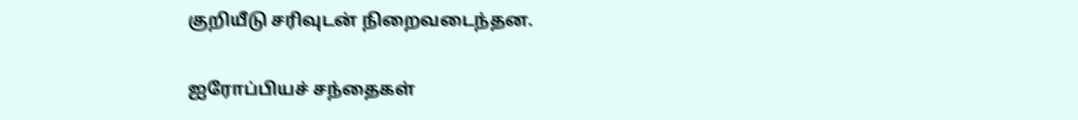குறியீடு சரிவுடன் நிறைவடைந்தன.

ஐரோப்பியச் சந்தைகள்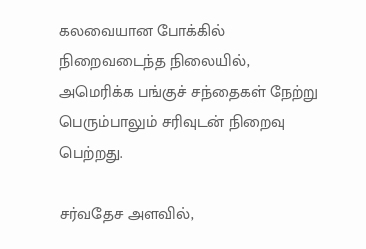கலவையான போக்கில் நிறைவடைந்த நிலையில், அமெரிக்க பங்குச் சந்தைகள் நேற்று பெரும்பாலும் சரிவுடன் நிறைவு பெற்றது.

சர்வதேச அளவில்,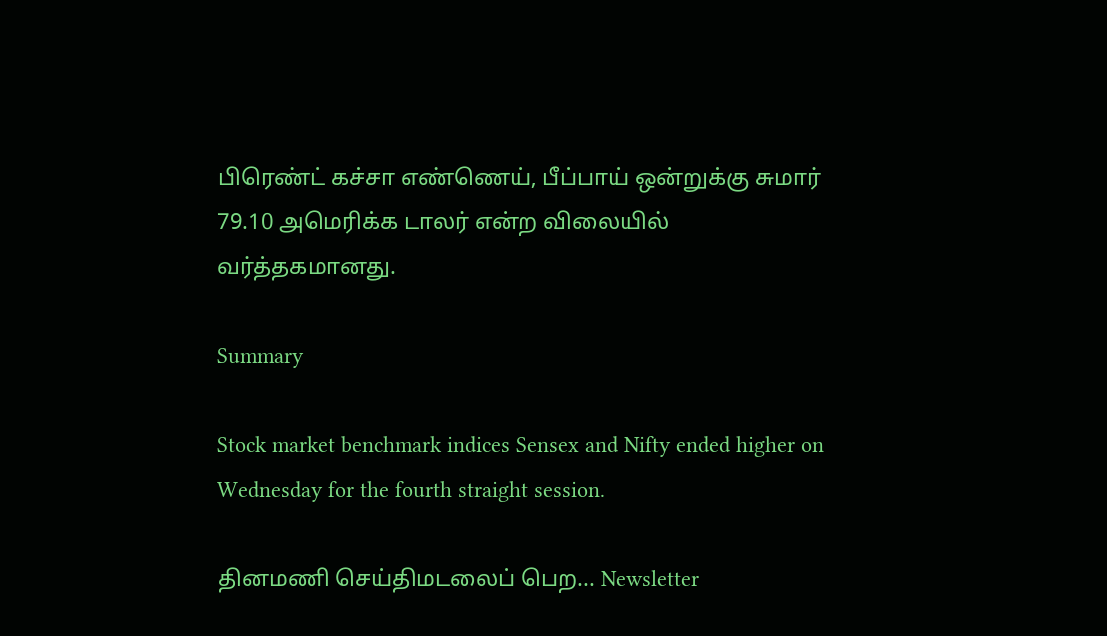பிரெண்ட் கச்சா எண்ணெய், பீப்பாய் ஒன்றுக்கு சுமார் 79.10 அமெரிக்க டாலர் என்ற விலையில் வர்த்தகமானது.

Summary

Stock market benchmark indices Sensex and Nifty ended higher on Wednesday for the fourth straight session.

தினமணி செய்திமடலைப் பெற... Newsletter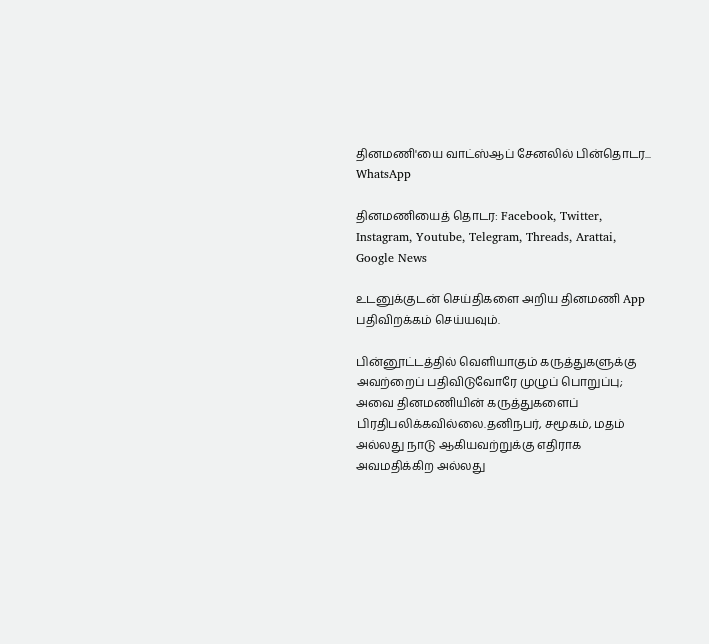தினமணி'யை வாட்ஸ்ஆப் சேனலில் பின்தொடர... WhatsApp

தினமணியைத் தொடர: Facebook, Twitter, Instagram, Youtube, Telegram, Threads, Arattai, Google News

உடனுக்குடன் செய்திகளை அறிய தினமணி App பதிவிறக்கம் செய்யவும்.

பின்னூட்டத்தில் வெளியாகும் கருத்துகளுக்கு அவற்றைப் பதிவிடுவோரே முழுப் பொறுப்பு; அவை தினமணியின் கருத்துகளைப் பிரதிபலிக்கவில்லை.தனிநபர், சமூகம், மதம் அல்லது நாடு ஆகியவற்றுக்கு எதிராக அவமதிக்கிற அல்லது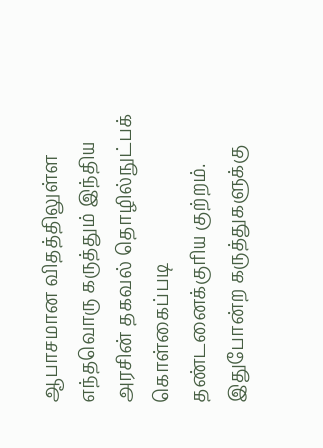ஆபாசமான விதத்திலுள்ள எந்தவொரு கருத்தும் இந்திய அரசின் தகவல் தொழில்நுட்பக் கொள்கைப்படி தண்டனைக்குரிய குற்றம். இதுபோன்ற கருத்துகளுக்கு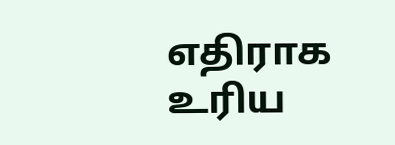எதிராக உரிய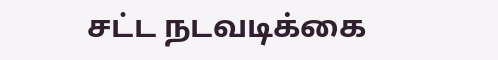சட்ட நடவடிக்கை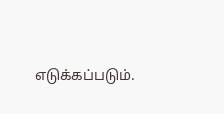எடுக்கப்படும்.